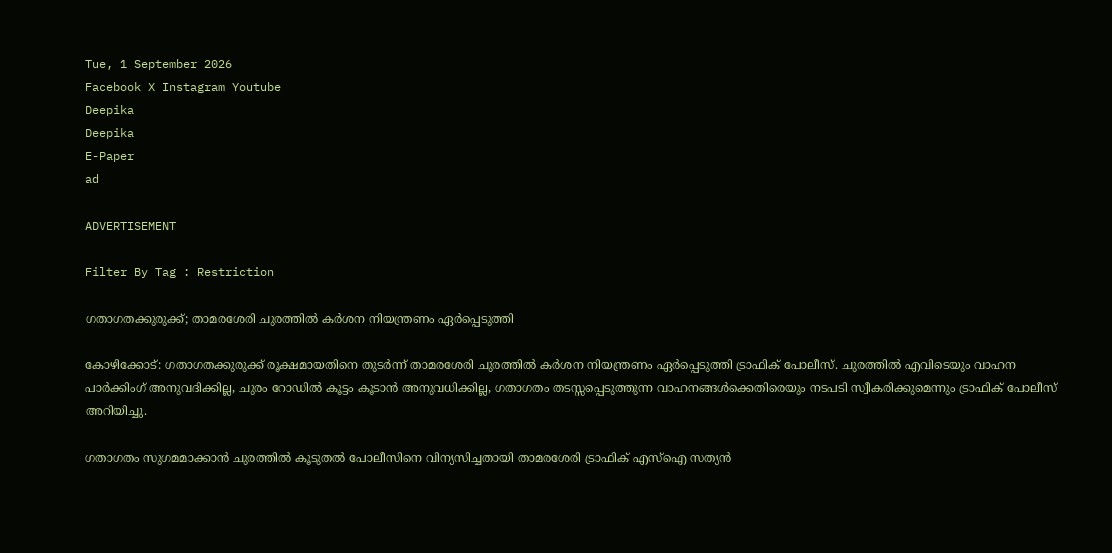Tue, 1 September 2026
Facebook X Instagram Youtube
Deepika
Deepika
E-Paper
ad

ADVERTISEMENT

Filter By Tag : Restriction

ഗതാഗതക്കുരുക്ക്; താമരശേരി ചുരത്തിൽ കർശന നിയന്ത്രണം ഏർപ്പെടുത്തി

കോഴിക്കോട്: ഗതാഗതക്കുരുക്ക് രൂക്ഷമായതിനെ തുടർന്ന് താമരശേരി ചുരത്തിൽ കർശന നിയന്ത്രണം ഏർപ്പെടുത്തി ട്രാഫിക് പോലീസ്. ചുരത്തിൽ എവിടെയും വാഹന പാർക്കിംഗ് അനുവദിക്കില്ല, ചുരം റോഡിൽ കൂട്ടം കൂടാൻ അനുവധിക്കില്ല, ഗതാഗതം തടസ്സപ്പെടുത്തുന്ന വാഹനങ്ങൾക്കെതിരെയും നടപടി സ്വീകരിക്കുമെന്നും ട്രാഫിക് പോലീസ് അറിയിച്ചു.

ഗതാഗതം സുഗമമാക്കാൻ ചുരത്തിൽ കൂടുതൽ പോലീസിനെ വിന്യസിച്ചതായി താമരശേരി ട്രാഫിക് എസ്ഐ സത്യൻ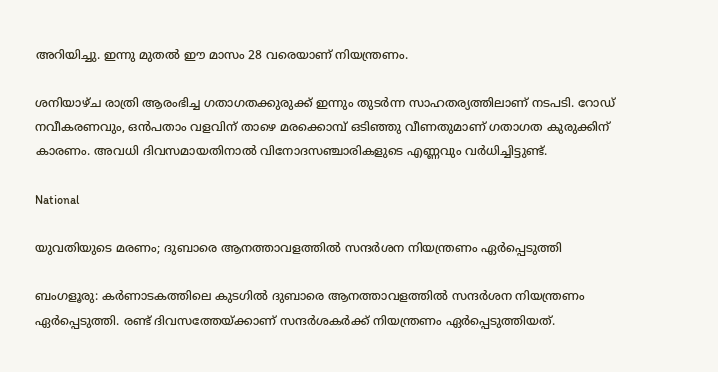അറിയിച്ചു. ഇന്നു മുതൽ ഈ മാസം 28 വരെയാണ് നിയന്ത്രണം.

ശനിയാഴ്ച രാത്രി ആരംഭിച്ച ഗതാഗതക്കുരുക്ക് ഇന്നും തുടർന്ന സാഹതര്യത്തിലാണ് നടപടി. റോഡ് നവീകരണവും, ഒൻപതാം വളവിന് താഴെ മരക്കൊമ്പ് ഒടിഞ്ഞു വീണതുമാണ് ഗതാഗത കുരുക്കിന് കാരണം. അവധി ദിവസമായതിനാൽ വിനോദസഞ്ചാരികളുടെ എണ്ണവും വർധിച്ചിട്ടുണ്ട്.

National

യുവതിയുടെ മരണം; ദുബാരെ ആനത്താവളത്തിൽ സന്ദർശന നിയന്ത്രണം ഏ‍ർപ്പെടുത്തി

ബംഗളൂരു: കർണാടകത്തിലെ കുടഗിൽ ദുബാരെ ആനത്താവളത്തിൽ സന്ദർശന നിയന്ത്രണം ഏ‍ർപ്പെടുത്തി. രണ്ട് ദിവസത്തേയ്ക്കാണ് സന്ദർശകർക്ക് നിയന്ത്രണം ഏർപ്പെടുത്തിയത്.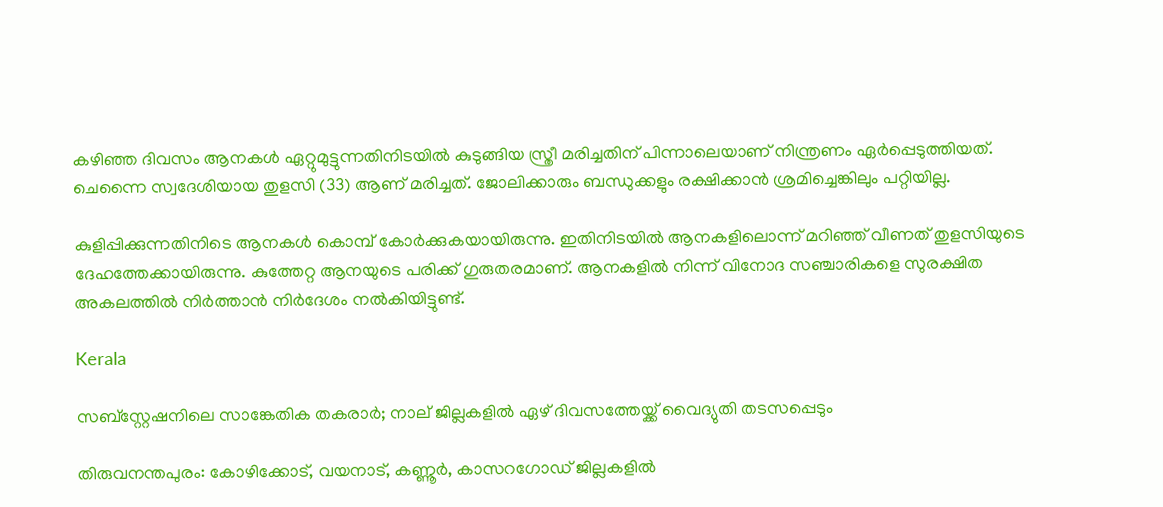കഴിഞ്ഞ ദിവസം ആനകൾ ഏറ്റുമുട്ടുന്നതിനിടയിൽ കുടുങ്ങിയ സ്ത്രീ മരിച്ചതിന് പിന്നാലെയാണ് നിന്ത്രണം ഏർപ്പെടുത്തിയത്. ചെന്നൈ സ്വദേശിയായ തുളസി (33) ആണ് മരിച്ചത്. ജോലിക്കാരും ബന്ധുക്കളും രക്ഷിക്കാൻ ശ്രമിച്ചെങ്കിലും പറ്റിയില്ല.

കുളിപ്പിക്കുന്നതിനിടെ ആനകൾ കൊമ്പ് കോർക്കുകയായിരുന്നു. ഇതിനിടയിൽ ആനകളിലൊന്ന് മറിഞ്ഞ് വീണത് തുളസിയുടെ ദേഹത്തേക്കായിരുന്നു. കുത്തേറ്റ ആനയുടെ പരിക്ക് ഗുരുതരമാണ്. ആനകളിൽ നിന്ന് വിനോദ സഞ്ചാരികളെ സുരക്ഷിത അകലത്തിൽ നിർത്താൻ നി‍ർദേശം നല്‍കിയിട്ടുണ്ട്.

Kerala

സബ്സ്റ്റേഷനിലെ സാങ്കേതിക തകരാർ; നാല് ജില്ലകളിൽ ഏഴ് ദിവസത്തേയ്ക്ക് വൈദ്യുതി തടസപ്പെടും

തിരുവനന്തപുരം: കോഴിക്കോട്, വയനാട്, കണ്ണൂർ, കാസറഗോഡ് ജില്ലകളിൽ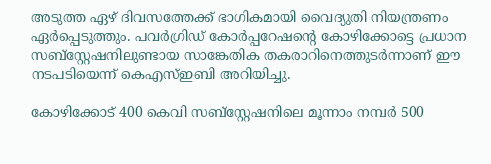അടുത്ത ഏഴ് ദിവസത്തേക്ക് ഭാഗികമായി വൈദ്യുതി നിയന്ത്രണം ഏർപ്പെടുത്തും. പവർഗ്രിഡ് കോർപ്പറേഷന്‍റെ കോഴിക്കോട്ടെ പ്രധാന സബ്സ്റ്റേഷനിലുണ്ടായ സാങ്കേതിക തകരാറിനെത്തുടർന്നാണ് ഈ നടപടിയെന്ന് കെഎസ്ഇബി അറിയിച്ചു.

കോഴിക്കോട് 400 കെവി സബ്സ്റ്റേഷനിലെ മൂന്നാം നമ്പർ 500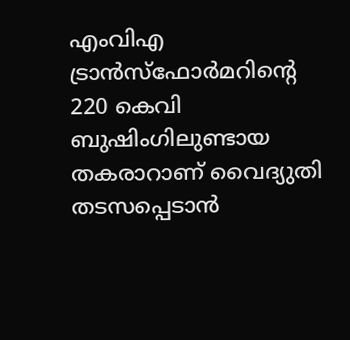എംവിഎ ട്രാൻസ്ഫോർമറിന്‍റെ 220 കെവി ബുഷിംഗിലുണ്ടായ തകരാറാണ് വൈദ്യുതി തടസപ്പെടാൻ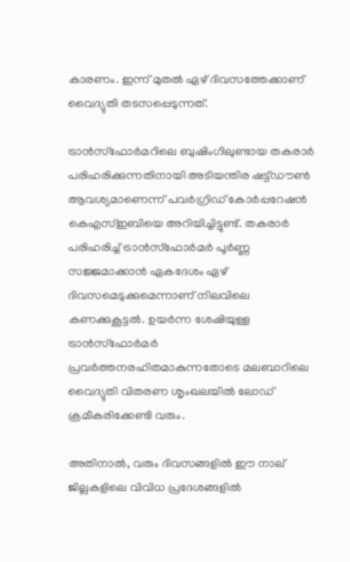കാരണം. ഇന്ന് മുതൽ ഏഴ് ദിവസത്തേക്കാണ് വൈദ്യുതി തടസപ്പെടുന്നത്.

ട്രാൻസ്ഫോർമറിലെ ബുഷിംഗിലുണ്ടായ തകരാർ പരിഹരിക്കുന്നതിനായി അടിയന്തിര ഷട്ട്ഡൗൺ ആവശ്യമാണെന്ന് പവർഗ്രിഡ് കോർപ്പറേഷൻ കെഎസ്ഇബിയെ അറിയിച്ചിട്ടുണ്ട്. തകരാർ പരിഹരിച്ച് ട്രാൻസ്ഫോർമർ പൂർണ്ണ സജ്ജമാക്കാൻ ഏകദേശം ഏഴ് ദിവസമെടുക്കുമെന്നാണ് നിലവിലെ കണക്കുകൂട്ടൽ. ഉയർന്ന ശേഷിയുള്ള ട്രാൻസ്ഫോർമർ പ്രവർത്തനരഹിതമാകുന്നതോടെ മലബാറിലെ വൈദ്യുതി വിതരണ ശൃംഖലയിൽ ലോഡ് ക്രമീകരിക്കേണ്ടി വരും.

അതിനാൽ, വരും ദിവസങ്ങളിൽ ഈ നാല് ജില്ലകളിലെ വിവിധ പ്രദേശങ്ങളിൽ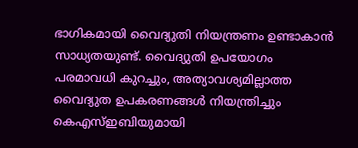ഭാഗികമായി വൈദ്യുതി നിയന്ത്രണം ഉണ്ടാകാൻ സാധ്യതയുണ്ട്. വൈദ്യുതി ഉപയോഗം പരമാവധി കുറച്ചും, അത്യാവശ്യമില്ലാത്ത വൈദ്യുത ഉപകരണങ്ങൾ നിയന്ത്രിച്ചും കെഎസ്ഇബിയുമായി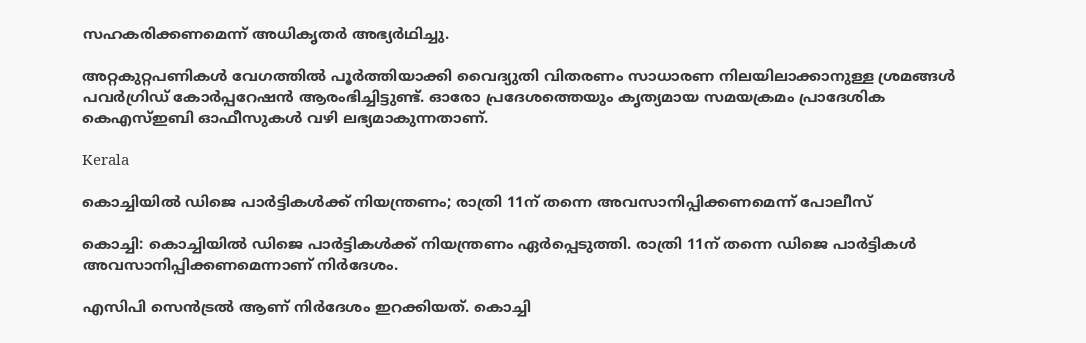സഹകരിക്കണമെന്ന് അധികൃതർ അഭ്യർഥിച്ചു.

അറ്റകുറ്റപണികൾ വേഗത്തിൽ പൂർത്തിയാക്കി വൈദ്യുതി വിതരണം സാധാരണ നിലയിലാക്കാനുള്ള ശ്രമങ്ങൾ പവർഗ്രിഡ് കോർപ്പറേഷൻ ആരംഭിച്ചിട്ടുണ്ട്. ഓരോ പ്രദേശത്തെയും കൃത്യമായ സമയക്രമം പ്രാദേശിക കെഎസ്ഇബി ഓഫീസുകൾ വഴി ലഭ്യമാകുന്നതാണ്.

Kerala

കൊച്ചിയിൽ ഡിജെ പാര്‍ട്ടികള്‍ക്ക് നിയന്ത്രണം; രാത്രി 11ന് തന്നെ അവസാനിപ്പിക്കണമെന്ന് പോലീസ്

കൊച്ചി: കൊച്ചിയിൽ ഡിജെ പാര്‍ട്ടികള്‍ക്ക് നിയന്ത്രണം ഏർപ്പെടുത്തി. രാത്രി 11ന് തന്നെ ഡിജെ പാര്‍ട്ടികള്‍ അവസാനിപ്പിക്കണമെന്നാണ് നിര്‍ദേശം.

എസിപി സെന്‍ട്രല്‍ ആണ് നിര്‍ദേശം ഇറക്കിയത്. കൊച്ചി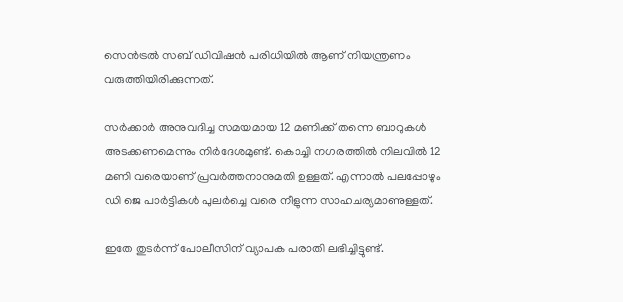സെന്‍ട്രല്‍ സബ് ഡിവിഷന്‍ പരിധിയില്‍ ആണ് നിയന്ത്രണം വരുത്തിയിരിക്കുന്നത്.

സര്‍ക്കാര്‍ അനുവദിച്ച സമയമായ 12 മണിക്ക് തന്നെ ബാറുകള്‍ അടക്കണമെന്നും നിര്‍ദേശമുണ്ട്. കൊച്ചി നഗരത്തില്‍ നിലവില്‍ 12 മണി വരെയാണ് പ്രവര്‍ത്തനാനുമതി ഉള്ളത്. എന്നാല്‍ പലപ്പോഴും ഡി ജെ പാര്‍ട്ടികള്‍ പുലര്‍ച്ചെ വരെ നീളുന്ന സാഹചര്യമാണുള്ളത്.

ഇതേ തുടര്‍ന്ന് പോലീസിന് വ്യാപക പരാതി ലഭിച്ചിട്ടുണ്ട്.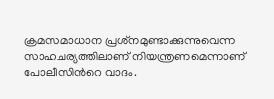ക്രമസമാധാന പ്രശ്‌നമുണ്ടാക്കുന്നുവെന്ന സാഹചര്യത്തിലാണ് നിയന്ത്രണമെന്നാണ് പോലീസിന്‍റെ വാദം.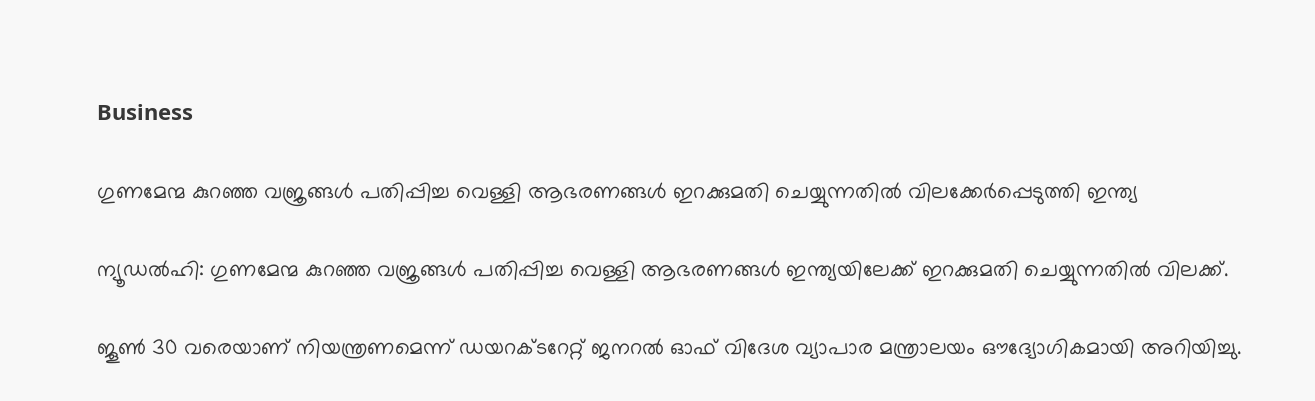Business

ഗുണമേന്മ കുറഞ്ഞ വജ്രങ്ങൾ പതിപ്പിച്ച വെള്ളി ആഭരണങ്ങൾ ഇറക്കുമതി ചെയ്യുന്നതിൽ വിലക്കേർപ്പെടുത്തി ഇന്ത്യ

ന്യൂഡൽഹി: ഗുണമേന്മ കുറഞ്ഞ വജ്രങ്ങൾ പതിപ്പിച്ച വെള്ളി ആഭരണങ്ങൾ ഇന്ത്യയിലേക്ക് ഇറക്കുമതി ചെയ്യുന്നതിൽ വിലക്ക്.

ജൂൺ 30 വരെയാണ് നിയന്ത്രണമെന്ന് ഡയറക്ടറേറ്റ് ജനറൽ ഓഫ് വിദേശ വ്യാപാര മന്ത്രാലയം ഔദ്യോഗികമായി അറിയിച്ചു.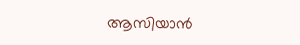ആസിയാൻ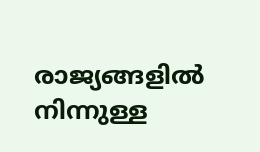രാജ്യങ്ങളിൽ നിന്നുള്ള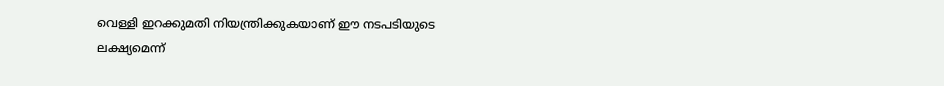വെള്ളി ഇറക്കുമതി നിയന്ത്രിക്കുകയാണ് ഈ നടപടിയുടെ ലക്ഷ്യമെന്ന്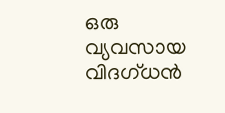ഒരു വ്യവസായ വിദഗ്ധൻ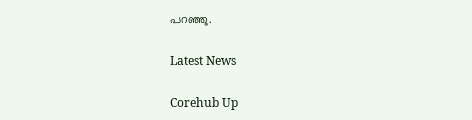പറഞ്ഞു.

Latest News

Corehub Up